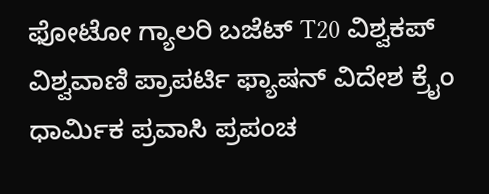ಫೋಟೋ ಗ್ಯಾಲರಿ ಬಜೆಟ್ T20 ವಿಶ್ವಕಪ್ ವಿಶ್ವವಾಣಿ ಪ್ರಾಪರ್ಟಿ ಫ್ಯಾಷನ್ ವಿದೇಶ ಕ್ರೈಂ ಧಾರ್ಮಿಕ ಪ್ರವಾಸಿ ಪ್ರಪಂಚ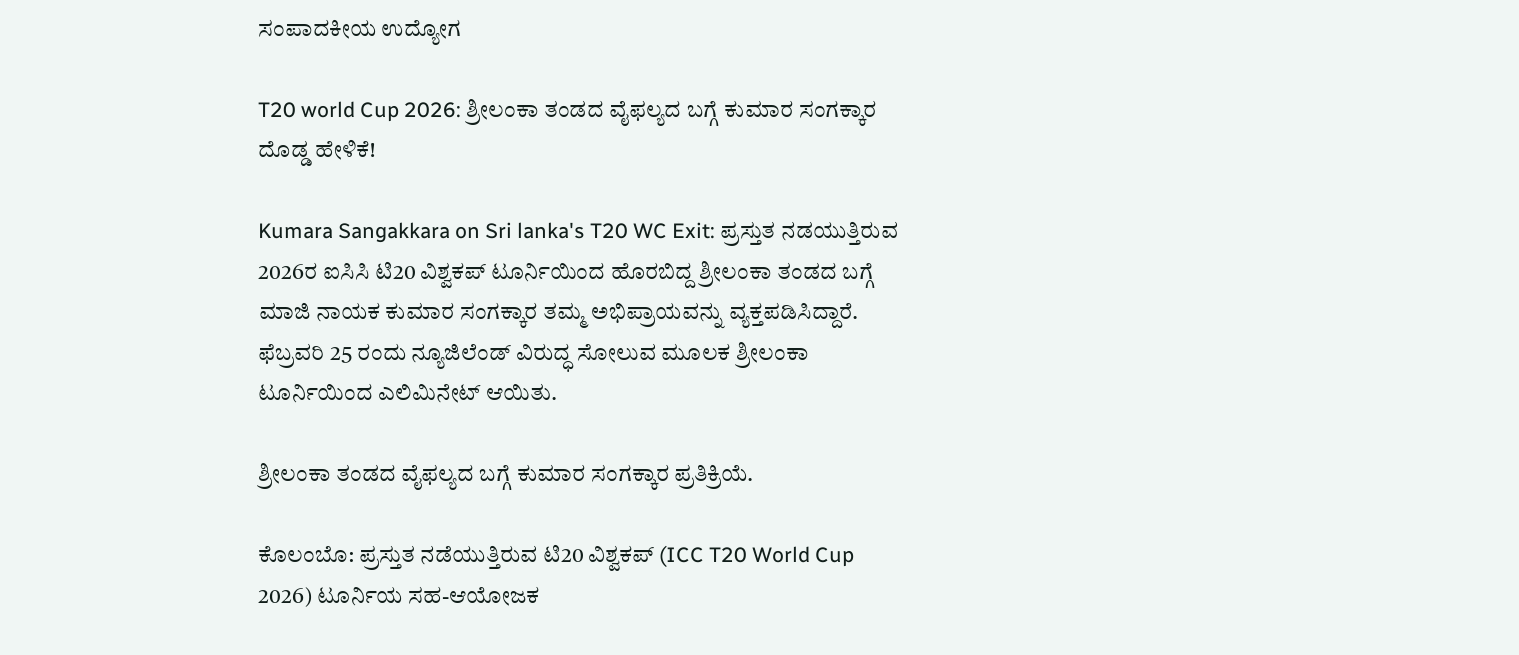ಸಂಪಾದಕೀಯ ಉದ್ಯೋಗ

T20 world Cup 2026: ಶ್ರೀಲಂಕಾ ತಂಡದ ವೈಫಲ್ಯದ ಬಗ್ಗೆ ಕುಮಾರ ಸಂಗಕ್ಕಾರ ದೊಡ್ಡ ಹೇಳಿಕೆ!

Kumara Sangakkara on Sri lanka's T20 WC Exit: ಪ್ರಸ್ತುತ ನಡಯುತ್ತಿರುವ 2026ರ ಐಸಿಸಿ ಟಿ20 ವಿಶ್ವಕಪ್‌ ಟೂರ್ನಿಯಿಂದ ಹೊರಬಿದ್ದ ಶ್ರೀಲಂಕಾ ತಂಡದ ಬಗ್ಗೆ ಮಾಜಿ ನಾಯಕ ಕುಮಾರ ಸಂಗಕ್ಕಾರ ತಮ್ಮ ಅಭಿಪ್ರಾಯವನ್ನು ವ್ಯಕ್ತಪಡಿಸಿದ್ದಾರೆ. ಫೆಬ್ರವರಿ 25 ರಂದು ನ್ಯೂಜಿಲೆಂಡ್‌ ವಿರುದ್ಧ ಸೋಲುವ ಮೂಲಕ ಶ್ರೀಲಂಕಾ ಟೂರ್ನಿಯಿಂದ ಎಲಿಮಿನೇಟ್‌ ಆಯಿತು.

ಶ್ರೀಲಂಕಾ ತಂಡದ ವೈಫಲ್ಯದ ಬಗ್ಗೆ ಕುಮಾರ ಸಂಗಕ್ಕಾರ ಪ್ರತಿಕ್ರಿಯೆ.

ಕೊಲಂಬೊ: ಪ್ರಸ್ತುತ ನಡೆಯುತ್ತಿರುವ ಟಿ20 ವಿಶ್ವಕಪ್ (ICC T20 World Cup 2026) ಟೂರ್ನಿಯ ಸಹ-ಆಯೋಜಕ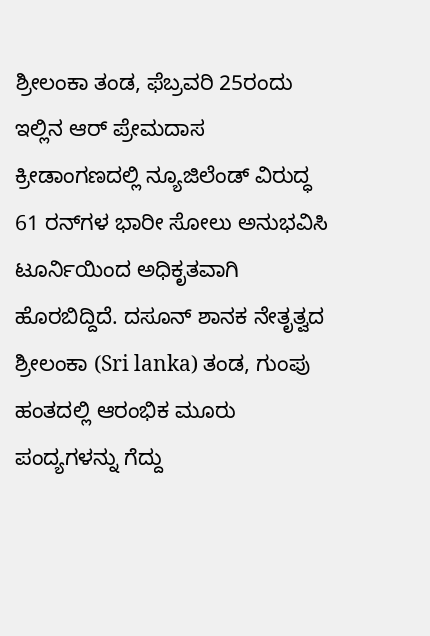ಶ್ರೀಲಂಕಾ ತಂಡ, ಫೆಬ್ರವರಿ 25ರಂದು ಇಲ್ಲಿನ ಆರ್ ಪ್ರೇಮದಾಸ ಕ್ರೀಡಾಂಗಣದಲ್ಲಿ ನ್ಯೂಜಿಲೆಂಡ್‌ ವಿರುದ್ಧ 61 ರನ್‌ಗಳ ಭಾರೀ ಸೋಲು ಅನುಭವಿಸಿ ಟೂರ್ನಿಯಿಂದ ಅಧಿಕೃತವಾಗಿ ಹೊರಬಿದ್ದಿದೆ. ದಸೂನ್‌ ಶಾನಕ ನೇತೃತ್ವದ ಶ್ರೀಲಂಕಾ (Sri lanka) ತಂಡ, ಗುಂಪು ಹಂತದಲ್ಲಿ ಆರಂಭಿಕ ಮೂರು ಪಂದ್ಯಗಳನ್ನು ಗೆದ್ದು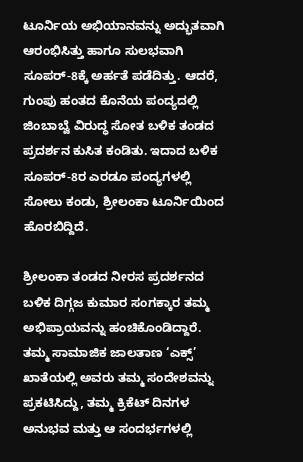ಟೂರ್ನಿಯ ಅಭಿಯಾನವನ್ನು ಅದ್ಭುತವಾಗಿ ಆರಂಭಿಸಿತ್ತು ಹಾಗೂ ಸುಲಭವಾಗಿ ಸೂಪರ್‌-8ಕ್ಕೆ ಅರ್ಹತೆ ಪಡೆದಿತ್ತು. ಆದರೆ, ಗುಂಪು ಹಂತದ ಕೊನೆಯ ಪಂದ್ಯದಲ್ಲಿ ಜಿಂಬಾಬ್ವೆ ವಿರುದ್ಧ ಸೋತ ಬಳಿಕ ತಂಡದ ಪ್ರದರ್ಶನ ಕುಸಿತ ಕಂಡಿತು. ಇದಾದ ಬಳಿಕ ಸೂಪರ್-8ರ ಎರಡೂ ಪಂದ್ಯಗಳಲ್ಲಿ ಸೋಲು ಕಂಡು, ಶ್ರೀಲಂಕಾ ಟೂರ್ನಿಯಿಂದ ಹೊರಬಿದ್ದಿದೆ.

ಶ್ರೀಲಂಕಾ ತಂಡದ ನೀರಸ ಪ್ರದರ್ಶನದ ಬಳಿಕ ದಿಗ್ಗಜ ಕುಮಾರ ಸಂಗಕ್ಕಾರ ತಮ್ಮ ಅಭಿಪ್ರಾಯವನ್ನು ಹಂಚಿಕೊಂಡಿದ್ದಾರೆ. ತಮ್ಮ ಸಾಮಾಜಿಕ ಜಾಲತಾಣ ‘ಎಕ್ಸ್’ ಖಾತೆಯಲ್ಲಿ ಅವರು ತಮ್ಮ ಸಂದೇಶವನ್ನು ಪ್ರಕಟಿಸಿದ್ದು, ತಮ್ಮ ಕ್ರಿಕೆಟ್‌ ದಿನಗಳ ಅನುಭವ ಮತ್ತು ಆ ಸಂದರ್ಭಗಳಲ್ಲಿ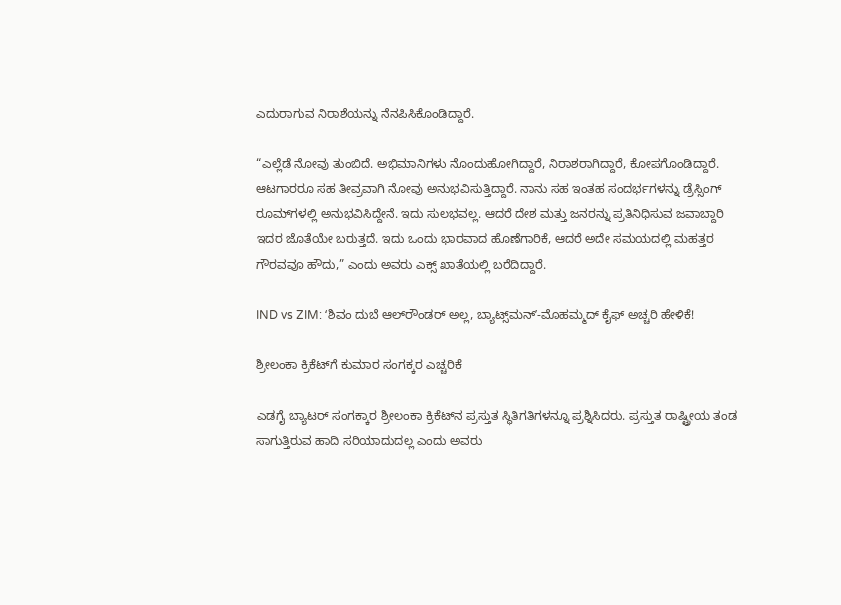ಎದುರಾಗುವ ನಿರಾಶೆಯನ್ನು ನೆನಪಿಸಿಕೊಂಡಿದ್ದಾರೆ.

“ಎಲ್ಲೆಡೆ ನೋವು ತುಂಬಿದೆ. ಅಭಿಮಾನಿಗಳು ನೊಂದುಹೋಗಿದ್ದಾರೆ, ನಿರಾಶರಾಗಿದ್ದಾರೆ, ಕೋಪಗೊಂಡಿದ್ದಾರೆ. ಆಟಗಾರರೂ ಸಹ ತೀವ್ರವಾಗಿ ನೋವು ಅನುಭವಿಸುತ್ತಿದ್ದಾರೆ. ನಾನು ಸಹ ಇಂತಹ ಸಂದರ್ಭಗಳನ್ನು ಡ್ರೆಸ್ಸಿಂಗ್ ರೂಮ್‌ಗಳಲ್ಲಿ ಅನುಭವಿಸಿದ್ದೇನೆ. ಇದು ಸುಲಭವಲ್ಲ. ಆದರೆ ದೇಶ ಮತ್ತು ಜನರನ್ನು ಪ್ರತಿನಿಧಿಸುವ ಜವಾಬ್ದಾರಿ ಇದರ ಜೊತೆಯೇ ಬರುತ್ತದೆ. ಇದು ಒಂದು ಭಾರವಾದ ಹೊಣೆಗಾರಿಕೆ, ಆದರೆ ಅದೇ ಸಮಯದಲ್ಲಿ ಮಹತ್ತರ ಗೌರವವೂ ಹೌದು,” ಎಂದು ಅವರು ಎಕ್ಸ್‌ ಖಾತೆಯಲ್ಲಿ ಬರೆದಿದ್ದಾರೆ.

IND vs ZIM: ʻಶಿವಂ ದುಬೆ ಆಲ್‌ರೌಂಡರ್‌ ಅಲ್ಲ, ಬ್ಯಾಟ್ಸ್‌ಮನ್‌ʼ-ಮೊಹಮ್ಮದ್‌ ಕೈಫ್‌ ಅಚ್ಚರಿ ಹೇಳಿಕೆ!

ಶ್ರೀಲಂಕಾ ಕ್ರಿಕೆಟ್‌ಗೆ ಕುಮಾರ ಸಂಗಕ್ಕರ ಎಚ್ಚರಿಕೆ

ಎಡಗೈ ಬ್ಯಾಟರ್ ಸಂಗಕ್ಕಾರ ಶ್ರೀಲಂಕಾ ಕ್ರಿಕೆಟ್‌ನ ಪ್ರಸ್ತುತ ಸ್ಥಿತಿಗತಿಗಳನ್ನೂ ಪ್ರಶ್ನಿಸಿದರು. ಪ್ರಸ್ತುತ ರಾಷ್ಟ್ರೀಯ ತಂಡ ಸಾಗುತ್ತಿರುವ ಹಾದಿ ಸರಿಯಾದುದಲ್ಲ ಎಂದು ಅವರು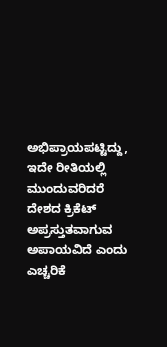ಅಭಿಪ್ರಾಯಪಟ್ಟಿದ್ದು, ಇದೇ ರೀತಿಯಲ್ಲಿ ಮುಂದುವರಿದರೆ ದೇಶದ ಕ್ರಿಕೆಟ್ ಅಪ್ರಸ್ತುತವಾಗುವ ಅಪಾಯವಿದೆ ಎಂದು ಎಚ್ಚರಿಕೆ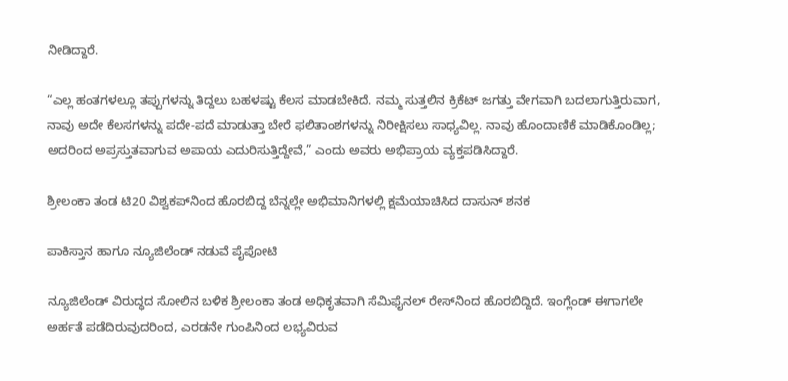ನೀಡಿದ್ದಾರೆ.

“ಎಲ್ಲ ಹಂತಗಳಲ್ಲೂ ತಪ್ಪುಗಳನ್ನು ತಿದ್ದಲು ಬಹಳಷ್ಟು ಕೆಲಸ ಮಾಡಬೇಕಿದೆ. ನಮ್ಮ ಸುತ್ತಲಿನ ಕ್ರಿಕೆಟ್ ಜಗತ್ತು ವೇಗವಾಗಿ ಬದಲಾಗುತ್ತಿರುವಾಗ, ನಾವು ಅದೇ ಕೆಲಸಗಳನ್ನು ಪದೇ-ಪದೆ ಮಾಡುತ್ತಾ ಬೇರೆ ಫಲಿತಾಂಶಗಳನ್ನು ನಿರೀಕ್ಷಿಸಲು ಸಾಧ್ಯವಿಲ್ಲ. ನಾವು ಹೊಂದಾಣಿಕೆ ಮಾಡಿಕೊಂಡಿಲ್ಲ; ಅದರಿಂದ ಅಪ್ರಸ್ತುತವಾಗುವ ಅಪಾಯ ಎದುರಿಸುತ್ತಿದ್ದೇವೆ,” ಎಂದು ಅವರು ಅಭಿಪ್ರಾಯ ವ್ಯಕ್ತಪಡಿಸಿದ್ದಾರೆ.

ಶ್ರೀಲಂಕಾ ತಂಡ ಟಿ20 ವಿಶ್ವಕಪ್‌ನಿಂದ ಹೊರಬಿದ್ದ ಬೆನ್ನಲ್ಲೇ ಅಭಿಮಾನಿಗಳಲ್ಲಿ ಕ್ಷಮೆಯಾಚಿಸಿದ ದಾಸುನ್ ಶನಕ

ಪಾಕಿಸ್ತಾನ ಹಾಗೂ ನ್ಯೂಜಿಲೆಂಡ್‌ ನಡುವೆ ಪೈಪೋಟಿ

ನ್ಯೂಜಿಲೆಂಡ್‌ ವಿರುದ್ಧದ ಸೋಲಿನ ಬಳಿಕ ಶ್ರೀಲಂಕಾ ತಂಡ ಅಧಿಕೃತವಾಗಿ ಸೆಮಿಫೈನಲ್ ರೇಸ್‌ನಿಂದ ಹೊರಬಿದ್ದಿದೆ. ಇಂಗ್ಲೆಂಡ್ ಈಗಾಗಲೇ ಅರ್ಹತೆ ಪಡೆದಿರುವುದರಿಂದ, ಎರಡನೇ ಗುಂಪಿನಿಂದ ಲಭ್ಯವಿರುವ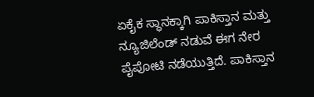ಏಕೈಕ ಸ್ಥಾನಕ್ಕಾಗಿ ಪಾಕಿಸ್ತಾನ ಮತ್ತು ನ್ಯೂಜಿಲೆಂಡ್‌ ನಡುವೆ ಈಗ ನೇರ ಪೈಪೋಟಿ ನಡೆಯುತ್ತಿದೆ. ಪಾಕಿಸ್ತಾನ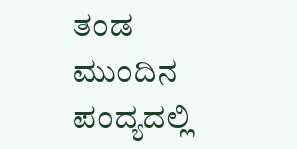ತಂಡ ಮುಂದಿನ ಪಂದ್ಯದಲ್ಲಿ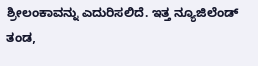ಶ್ರೀಲಂಕಾವನ್ನು ಎದುರಿಸಲಿದೆ. ಇತ್ತ ನ್ಯೂಜಿಲೆಂಡ್‌ ತಂಡ,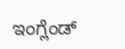ಇಂಗ್ಲೆಂಡ್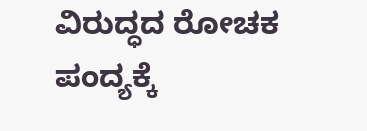ವಿರುದ್ಧದ ರೋಚಕ ಪಂದ್ಯಕ್ಕೆ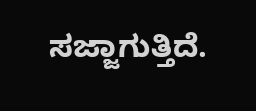ಸಜ್ಜಾಗುತ್ತಿದೆ.